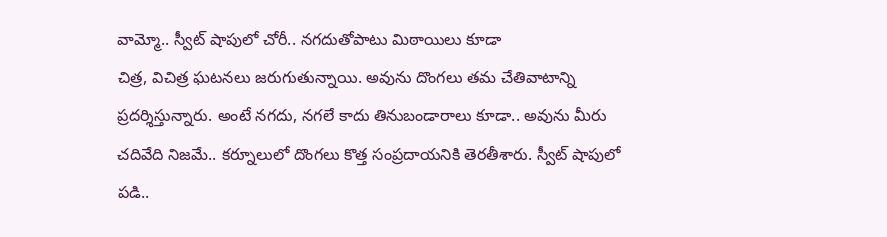వామ్మో.. స్వీట్ షాపులో చోరీ.. నగదుతోపాటు మిఠాయిలు కూడా
చిత్ర, విచిత్ర ఘటనలు జరుగుతున్నాయి. అవును దొంగలు తమ చేతివాటాన్ని ప్రదర్శిస్తున్నారు. అంటే నగదు, నగలే కాదు తినుబండారాలు కూడా.. అవును మీరు చదివేది నిజమే.. కర్నూలులో దొంగలు కొత్త సంప్రదాయనికి తెరతీశారు. స్వీట్ షాపులో పడి..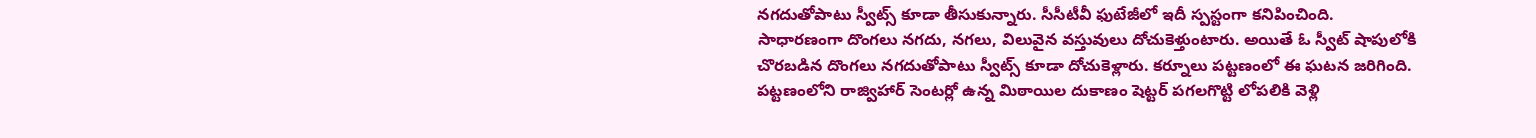నగదుతోపాటు స్వీట్స్ కూడా తీసుకున్నారు. సీసీటీవీ ఫుటేజీలో ఇదీ స్పస్టంగా కనిపించింది.
సాధారణంగా దొంగలు నగదు, నగలు, విలువైన వస్తువులు దోచుకెళ్తుంటారు. అయితే ఓ స్వీట్ షాపులోకి చొరబడిన దొంగలు నగదుతోపాటు స్వీట్స్ కూడా దోచుకెళ్లారు. కర్నూలు పట్టణంలో ఈ ఘటన జరిగింది. పట్టణంలోని రాజ్విహార్ సెంటర్లో ఉన్న మిఠాయిల దుకాణం షెట్టర్ పగలగొట్టి లోపలికి వెళ్లి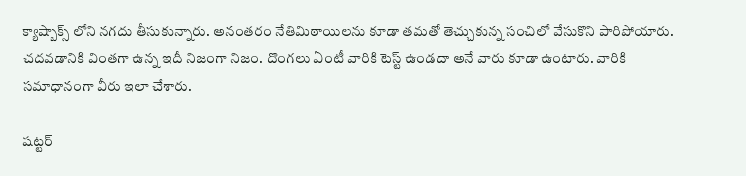క్యాష్బాక్స్ లోని నగదు తీసుకున్నారు. అనంతరం నేతిమిఠాయిలను కూడా తమతో తెచ్చుకున్న సంచిలో వేసుకొని పారిపోయారు. చదవడానికి వింతగా ఉన్న ఇదీ నిజంగా నిజం. దొంగలు ఏంటీ వారికి టెస్ట్ ఉండదా అనే వారు కూడా ఉంటారు. వారికి సమాధానంగా వీరు ఇలా చేశారు.

షట్టర్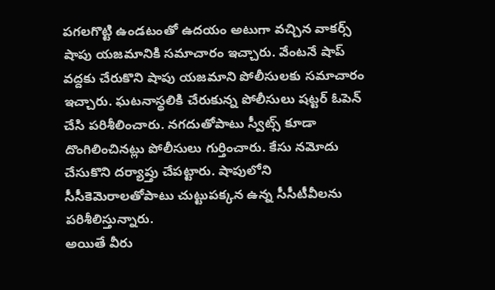పగలగొట్టి ఉండటంతో ఉదయం అటుగా వచ్చిన వాకర్స్ షాపు యజమానికి సమాచారం ఇచ్చారు. వేంటనే షాప్ వద్దకు చేరుకొని షాపు యజమాని పోలీసులకు సమాచారం ఇచ్చారు. ఘటనాస్థలికి చేరుకున్న పోలీసులు షట్టర్ ఓపెన్ చేసి పరిశీలించారు. నగదుతోపాటు స్వీట్స్ కూడా దొంగిలించినట్లు పోలీసులు గుర్తించారు. కేసు నమోదు చేసుకొని దర్యాప్తు చేపట్టారు. షాపులోని సీసీకెమెరాలతోపాటు చుట్టుపక్కన ఉన్న సీసీటీవీలను పరిశీలిస్తున్నారు.
అయితే వీరు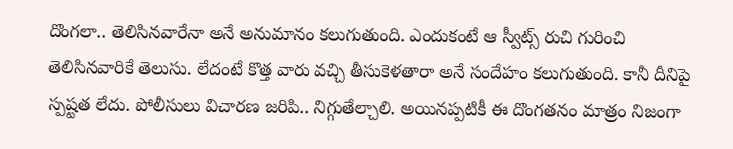దొంగలా.. తెలిసినవారేనా అనే అనుమానం కలుగుతుంది. ఎందుకంటే ఆ స్వీట్స్ రుచి గురించి తెలిసినవారికే తెలుసు. లేదంటే కొత్త వారు వచ్చి తీసుకెళతారా అనే సందేహం కలుగుతుంది. కానీ దీనిపై స్పష్టత లేదు. పోలీసులు విచారణ జరిపి.. నిగ్గుతేల్చాలి. అయినప్పటికీ ఈ దొంగతనం మాత్రం నిజంగా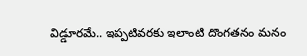విడ్డూరమే.. ఇప్పటివరకు ఇలాంటి దొంగతనం మనం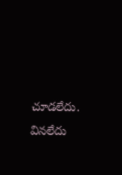చూడలేదు. వినలేదు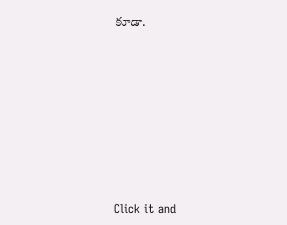కూడా.












Click it and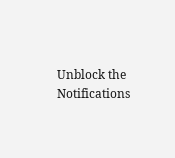Unblock the Notifications